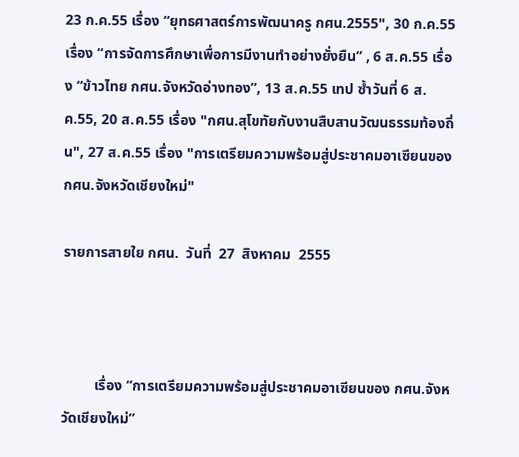23 ก.ค.55 เรื่อง “ยุทธศาสตร์การพัฒนาครู กศน.2555", 30 ก.ค.55 เรื่อง “การจัดการศึกษาเพื่อการมีงานทำอย่างยั่งยืน” , 6 ส.ค.55 เรื่อง “ข้าวไทย กศน.จังหวัดอ่างทอง”, 13 ส.ค.55 เทป ซ้ำวันที่ 6 ส.ค.55, 20 ส.ค.55 เรื่อง "กศน.สุโขทัยกับงานสืบสานวัฒนธรรมท้องถิ่น", 27 ส.ค.55 เรื่อง "การเตรียมความพร้อมสู่ประชาคมอาเซียนของ กศน.จังหวัดเชียงใหม่"

รายการสายใย กศน.  วันที่  27  สิงหาคม  2555



         เรื่อง “การเตรียมความพร้อมสู่ประชาคมอาเซียนของ กศน.จังหวัดเชียงใหม่”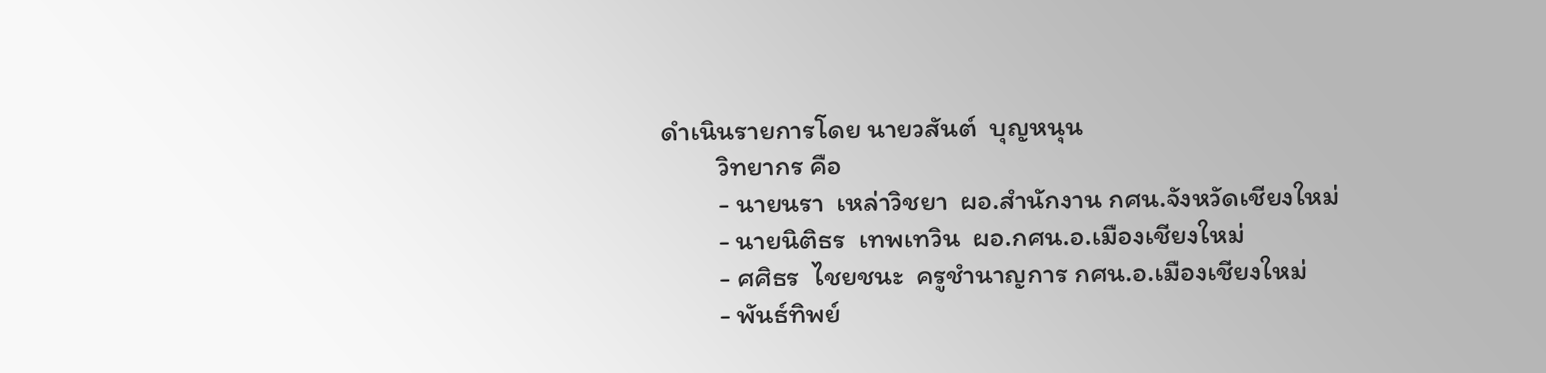ดำเนินรายการโดย นายวสันต์  บุญหนุน
         วิทยากร คือ
         - นายนรา  เหล่าวิชยา  ผอ.สำนักงาน กศน.จังหวัดเชียงใหม่
         - นายนิติธร  เทพเทวิน  ผอ.กศน.อ.เมืองเชียงใหม่
         - ศศิธร  ไชยชนะ  ครูชำนาญการ กศน.อ.เมืองเชียงใหม่
         - พันธ์ทิพย์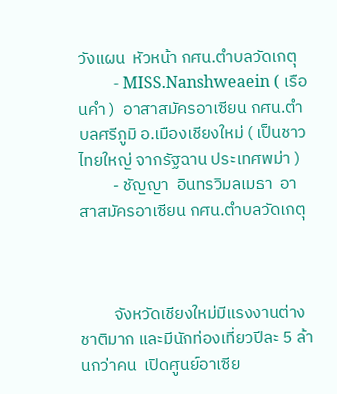วังแผน  หัวหน้า กศน.ตำบลวัดเกตุ
         - MISS.Nanshweaein ( เรือนคำ )  อาสาสมัครอาเซียน กศน.ตำบลศรีภูมิ อ.เมืองเชียงใหม่ ( เป็นชาวไทยใหญ่ จากรัฐฉาน ประเทศพม่า )
         - ชัญญา  อินทรวิมลเมธา  อาสาสมัครอาเซียน กศน.ตำบลวัดเกตุ



         จังหวัดเชียงใหม่มีแรงงานต่างชาติมาก และมีนักท่องเที่ยวปีละ 5 ล้านกว่าคน  เปิดศูนย์อาเซีย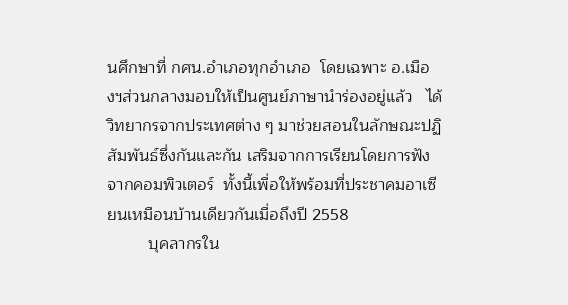นศึกษาที่ กศน.อำเภอทุกอำเภอ  โดยเฉพาะ อ.เมืองฯส่วนกลางมอบให้เป็นศูนย์ภาษานำร่องอยู่แล้ว   ได้วิทยากรจากประเทศต่าง ๆ มาช่วยสอนในลักษณะปฏิสัมพันธ์ซึ่งกันและกัน เสริมจากการเรียนโดยการฟังจากคอมพิวเตอร์  ทั้งนี้เพื่อให้พร้อมที่ประชาคมอาเซียนเหมือนบ้านเดียวกันเมื่อถึงปี 2558
         บุคลากรใน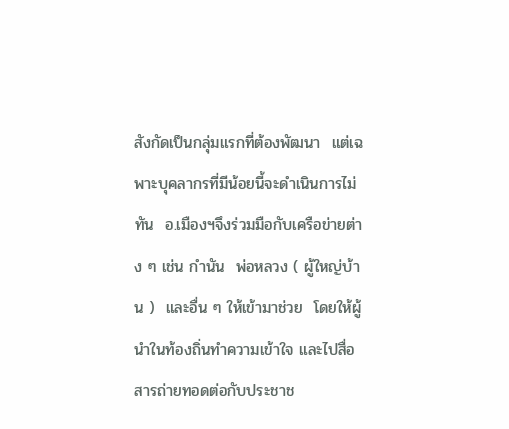สังกัดเป็นกลุ่มแรกที่ต้องพัฒนา  แต่เฉพาะบุคลากรที่มีน้อยนี้จะดำเนินการไม่ทัน  อ.เมืองฯจึงร่วมมือกับเครือข่ายต่าง ๆ เช่น กำนัน  พ่อหลวง ( ผู้ใหญ่บ้าน )  และอื่น ๆ ให้เข้ามาช่วย  โดยให้ผู้นำในท้องถิ่นทำความเข้าใจ และไปสื่อสารถ่ายทอดต่อกับประชาช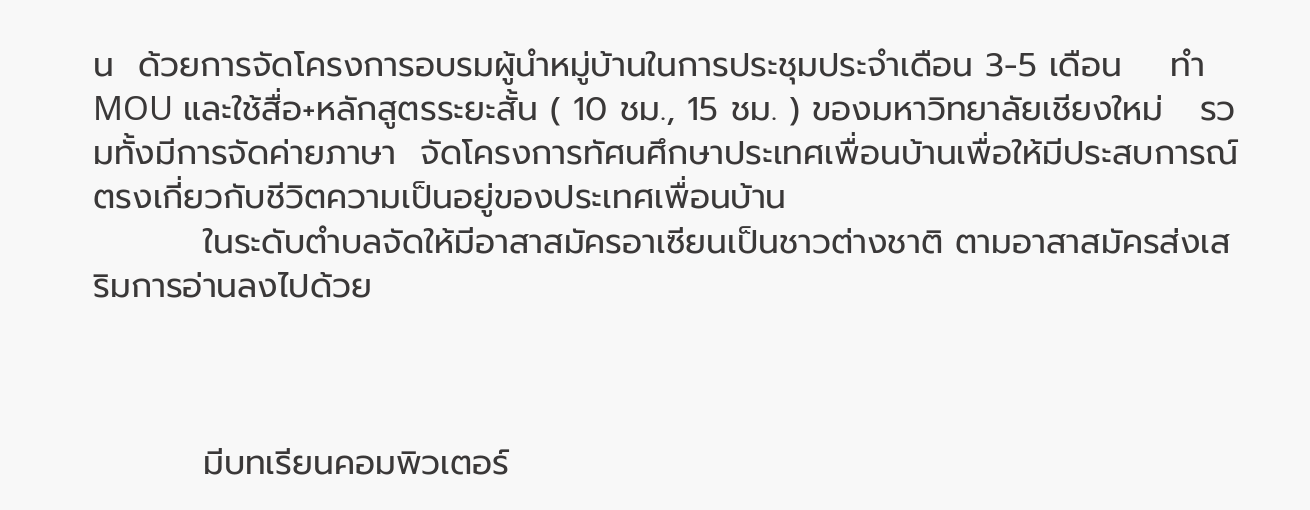น  ด้วยการจัดโครงการอบรมผู้นำหมู่บ้านในการประชุมประจำเดือน 3-5 เดือน    ทำ MOU และใช้สื่อ+หลักสูตรระยะสั้น ( 10 ชม., 15 ชม. ) ของมหาวิทยาลัยเชียงใหม่   รวมทั้งมีการจัดค่ายภาษา  จัดโครงการทัศนศึกษาประเทศเพื่อนบ้านเพื่อให้มีประสบการณ์ตรงเกี่ยวกับชีวิตความเป็นอยู่ของประเทศเพื่อนบ้าน
         ในระดับตำบลจัดให้มีอาสาสมัครอาเซียนเป็นชาวต่างชาติ ตามอาสาสมัครส่งเสริมการอ่านลงไปด้วย



         มีบทเรียนคอมพิวเตอร์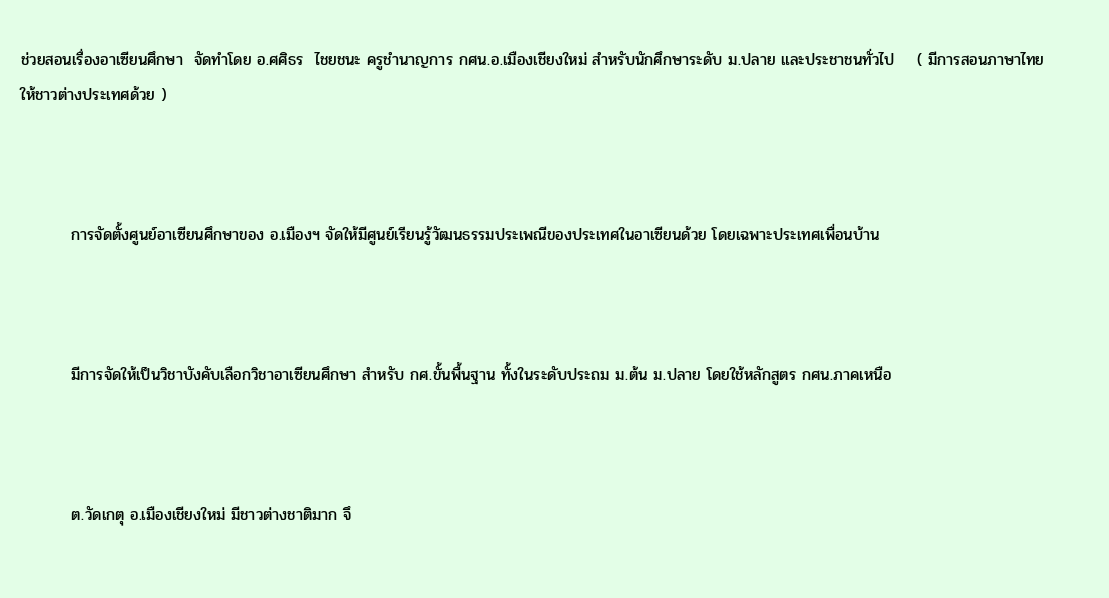ช่วยสอนเรื่องอาเซียนศึกษา  จัดทำโดย อ.ศศิธร  ไชยชนะ ครูชำนาญการ กศน.อ.เมืองเชียงใหม่ สำหรับนักศึกษาระดับ ม.ปลาย และประชาชนทั่วไป    ( มีการสอนภาษาไทยให้ชาวต่างประเทศด้วย )



         การจัดตั้งศูนย์อาเซียนศึกษาของ อ.เมืองฯ จัดให้มีศูนย์เรียนรู้วัฒนธรรมประเพณีของประเทศในอาเซียนด้วย โดยเฉพาะประเทศเพื่อนบ้าน



         มีการจัดให้เป็นวิชาบังคับเลือกวิชาอาเซียนศึกษา สำหรับ กศ.ขั้นพื้นฐาน ทั้งในระดับประถม ม.ต้น ม.ปลาย โดยใช้หลักสูตร กศน.ภาคเหนือ



         ต.วัดเกตุ อ.เมืองเชียงใหม่ มีชาวต่างชาติมาก จึ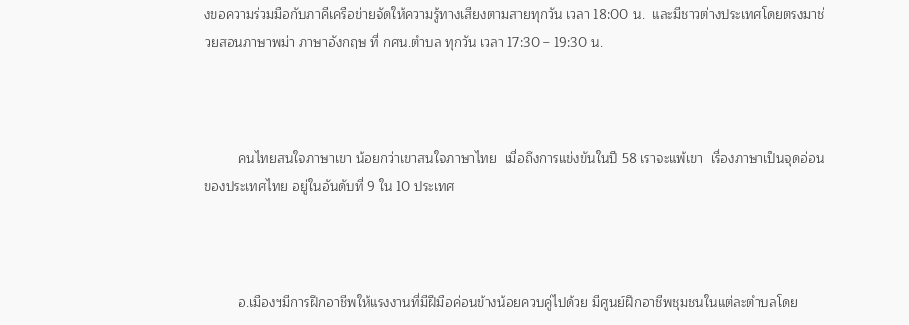งขอความร่วมมือกับภาคีเครือข่ายจัดให้ความรู้ทางเสียงตามสายทุกวัน เวลา 18:00 น.  และมีชาวต่างประเทศโดยตรงมาช่วยสอนภาษาพม่า ภาษาอังกฤษ ที่ กศน.ตำบล ทุกวัน เวลา 17:30 – 19:30 น.



         คนไทยสนใจภาษาเขา น้อยกว่าเขาสนใจภาษาไทย  เมื่อถึงการแข่งขันในปี 58 เราจะแพ้เขา  เรื่องภาษาเป็นจุดอ่อนของประเทศไทย อยู่ในอันดับที่ 9 ใน 10 ประเทศ



         อ.เมืองฯมีการฝึกอาชีพให้แรงงานที่มีฝีมือค่อนข้างน้อยควบคู่ไปด้วย มีศูนย์ฝึกอาชีพชุมชนในแต่ละตำบลโดย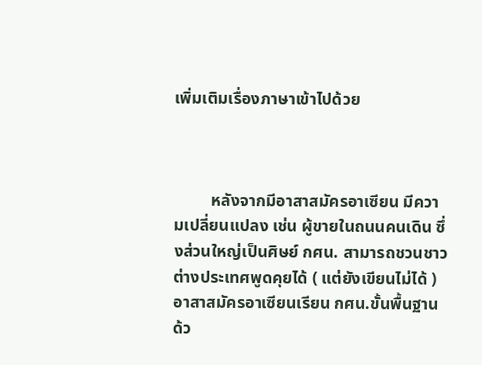เพิ่มเติมเรื่องภาษาเข้าไปด้วย



         หลังจากมีอาสาสมัครอาเซียน มีความเปลี่ยนแปลง เช่น ผู้ขายในถนนคนเดิน ซึ่งส่วนใหญ่เป็นศิษย์ กศน. สามารถชวนชาวต่างประเทศพูดคุยได้ ( แต่ยังเขียนไม่ได้ )    อาสาสมัครอาเซียนเรียน กศน.ขั้นพื้นฐานด้ว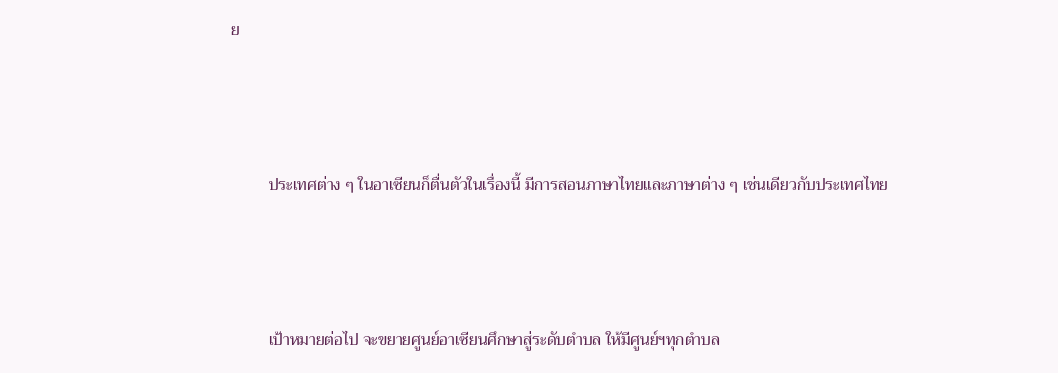ย



         ประเทศต่าง ๆ ในอาเซียนก็ตื่นตัวในเรื่องนี้ มีการสอนภาษาไทยและภาษาต่าง ๆ เช่นเดียวกับประเทศไทย



         เป้าหมายต่อไป จะขยายศูนย์อาเซียนศึกษาสู่ระดับตำบล ให้มีศูนย์ฯทุกตำบล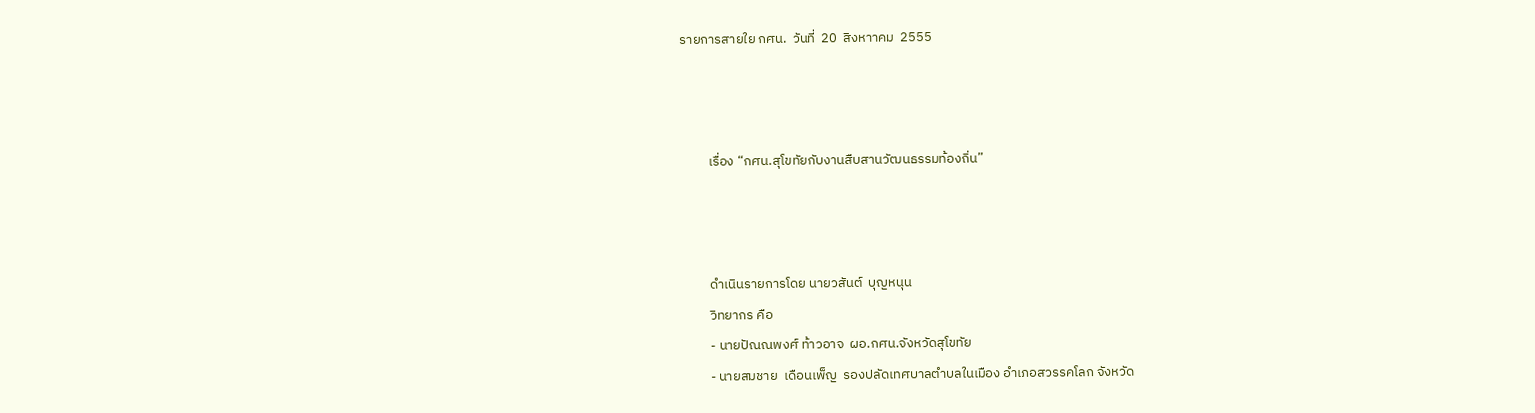รายการสายใย กศน.  วันที่  20  สิงหาาคม  2555



         เรื่อง “กศน.สุโขทัยกับงานสืบสานวัฒนธรรมท้องถิ่น”



         ดำเนินรายการโดย นายวสันต์  บุญหนุน
         วิทยากร คือ
         - นายปัณณพงศ์ ท้าวอาจ  ผอ.กศน.จังหวัดสุโขทัย
         - นายสมชาย  เดือนเพ็ญ  รองปลัดเทศบาลตำบลในเมือง อำเภอสวรรคโลก จังหวัด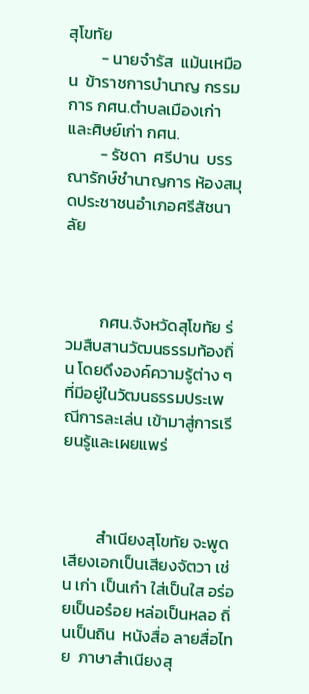สุโขทัย
         - นายจำรัส  แม้นเหมือน  ข้าราชการบำนาญ กรรมการ กศน.ตำบลเมืองเก่า  และศิษย์เก่า กศน.
         - รัชดา  ศรีปาน  บรรณารักษ์ชำนาญการ ห้องสมุดประชาชนอำเภอศรีสัชนาลัย



         กศน.จังหวัดสุโขทัย ร่วมสืบสานวัฒนธรรมท้องถิ่น โดยดึงองค์ความรู้ต่าง ๆ ที่มีอยู่ในวัฒนธรรมประเพณีการละเล่น เข้ามาสู่การเรียนรู้และเผยแพร่



         สำเนียงสุโขทัย จะพูดเสียงเอกเป็นเสียงจัตวา เช่น เก่า เป็นเก๋า ใส่เป็นใส อร่อยเป็นอร๋อย หล่อเป็นหลอ ถิ่นเป็นถิน  หนังสื่อ ลายสื่อไทย  ภาษาสำเนียงสุ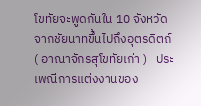โขทัยจะพูดกันใน 10 จังหวัด จากชัยนาทขึ้นไปถึงอุตรดิตถ์ ( อาณาจักรสุโขทัยเก่า )   ประเพณีการแต่งงานของ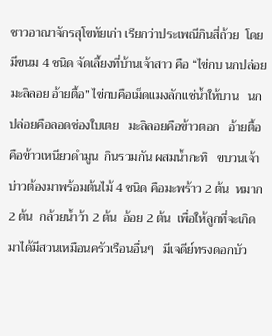ชาวอาณาจักรสุโขทัยเก่า เรียกว่าประเพณีกินสี่ถ้วย  โดยมีขนม 4 ชนิด จัดเลี้ยงที่บ้านเจ้าสาว คือ “ไข่กบ นกปล่อย มะลิลอย อ้ายตื้อ” ไข่กบคือเม็ดแมงลักแช่น้ำให้บาน   นกปล่อยคือลอดช่องใบเตย   มะลิลอยคือข้าวตอก   อ้ายตื้อคือข้าวเหนียวดำมูน  กินรวมกัน ผสมน้ำกะทิ   ขบวนเจ้าบ่าวต้องมาพร้อมต้นไม้ 4 ชนิด คือมะพร้าว 2 ต้น  หมาก 2 ต้น  กล้วยน้ำว้า 2 ต้น  อ้อย 2 ต้น  เพื่อให้ลูกที่จะเกิดมาได้มีสวนเหมือนครัวเรือนอื่นๆ   มีเจดีย์ทรงดอกบัว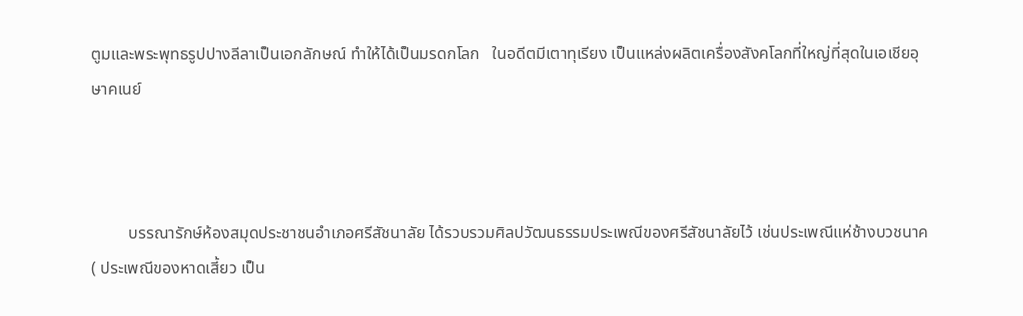ตูมและพระพุทธรูปปางลีลาเป็นเอกลักษณ์ ทำให้ได้เป็นมรดกโลก   ในอดีตมีเตาทุเรียง เป็นแหล่งผลิตเครื่องสังคโลกที่ใหญ่ที่สุดในเอเชียอุษาคเนย์



         บรรณารักษ์ห้องสมุดประชาชนอำเภอศรีสัชนาลัย ได้รวบรวมศิลปวัฒนธรรมประเพณีของศรีสัชนาลัยไว้ เช่นประเพณีแห่ช้างบวชนาค ( ประเพณีของหาดเสี้ยว เป็น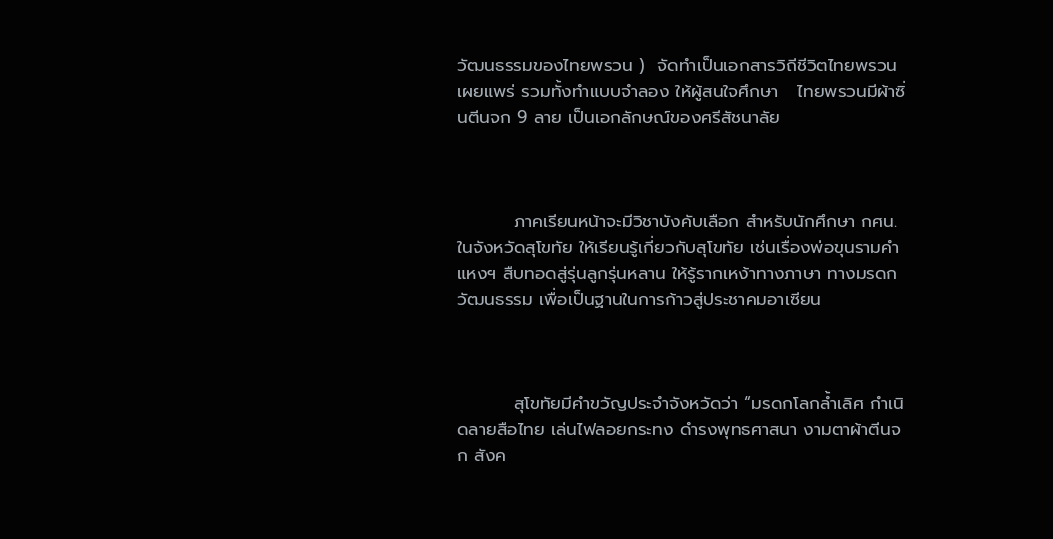วัฒนธรรมของไทยพรวน )  จัดทำเป็นเอกสารวิถีชีวิตไทยพรวนเผยแพร่ รวมทั้งทำแบบจำลอง ให้ผู้สนใจศึกษา   ไทยพรวนมีผ้าซิ่นตีนจก 9 ลาย เป็นเอกลักษณ์ของศรีสัชนาลัย



         ภาคเรียนหน้าจะมีวิชาบังคับเลือก สำหรับนักศึกษา กศน. ในจังหวัดสุโขทัย ให้เรียนรู้เกี่ยวกับสุโขทัย เช่นเรื่องพ่อขุนรามคำแหงฯ สืบทอดสู่รุ่นลูกรุ่นหลาน ให้รู้รากเหง้าทางภาษา ทางมรดกวัฒนธรรม เพื่อเป็นฐานในการก้าวสู่ประชาคมอาเซียน



         สุโขทัยมีคำขวัญประจำจังหวัดว่า “มรดกโลกล้ำเลิศ กำเนิดลายสือไทย เล่นไฟลอยกระทง ดำรงพุทธศาสนา งามตาผ้าตีนจก สังค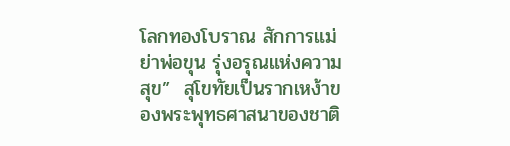โลกทองโบราณ สักการแม่ย่าพ่อขุน รุ่งอรุณแห่งความสุข”  สุโขทัยเป็นรากเหง้าของพระพุทธศาสนาของชาติ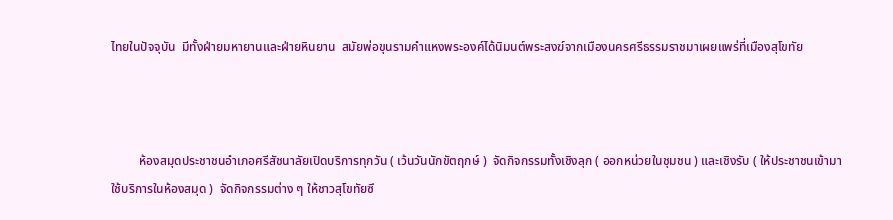ไทยในปัจจุบัน  มีทั้งฝ่ายมหายานและฝ่ายหินยาน  สมัยพ่อขุนรามคำแหงพระองค์ได้นิมนต์พระสงฆ์จากเมืองนครศรีธรรมราชมาเผยแพร่ที่เมืองสุโขทัย



         ห้องสมุดประชาชนอำเภอศรีสัชนาลัยเปิดบริการทุกวัน ( เว้นวันนักขัตฤกษ์ )  จัดกิจกรรมทั้งเชิงลุก ( ออกหน่วยในชุมชน ) และเชิงรับ ( ให้ประชาชนเข้ามาใช้บริการในห้องสมุด )  จัดกิจกรรมต่าง ๆ ให้ชาวสุโขทัยซึ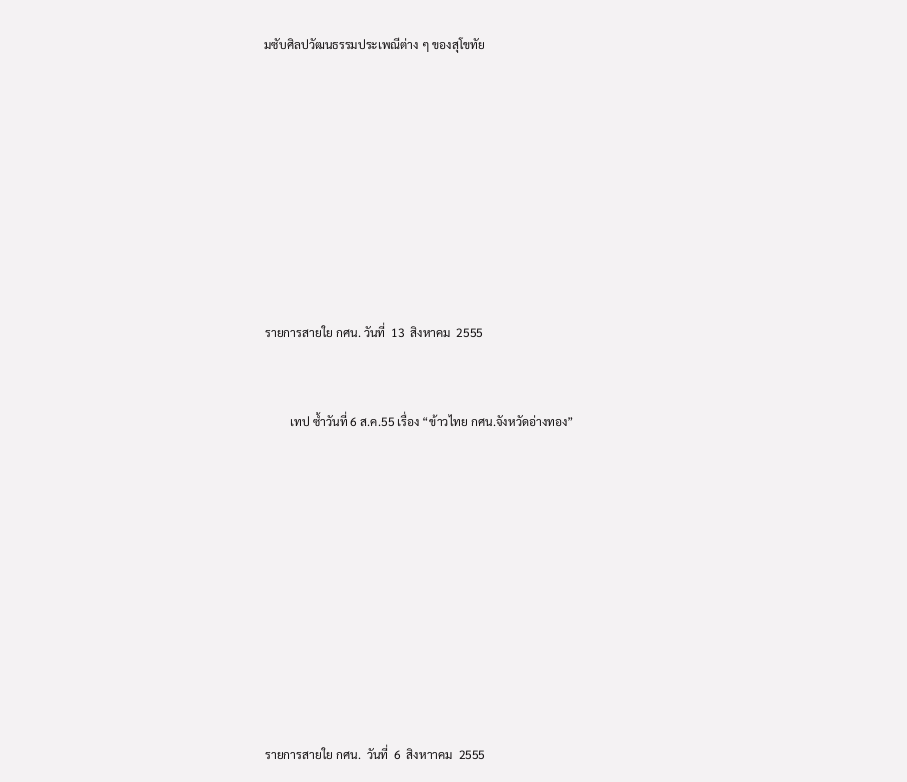มซับศิลปวัฒนธรรมประเพณีต่าง ๆ ของสุโขทัย












รายการสายใย กศน. วันที่  13  สิงหาคม  2555



         เทป ซ้ำวันที่ 6 ส.ค.55 เรื่อง “ข้าวไทย กศน.จังหวัดอ่างทอง”














รายการสายใย กศน.  วันที่  6  สิงหาาคม  2555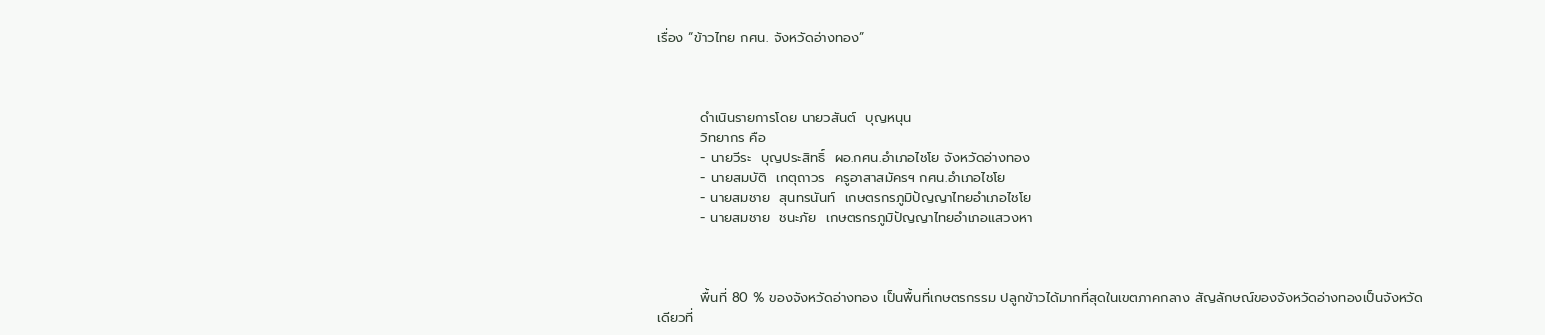เรื่อง “ข้าวไทย กศน. จังหวัดอ่างทอง”



         ดำเนินรายการโดย นายวสันต์  บุญหนุน
         วิทยากร คือ
         - นายวีระ  บุญประสิทธิ์  ผอ.กศน.อำเภอไชโย จังหวัดอ่างทอง
         - นายสมบัติ  เกตุถาวร  ครูอาสาสมัครฯ กศน.อำเภอไชโย
         - นายสมชาย  สุนทรนันท์  เกษตรกรภูมิปัญญาไทยอำเภอไชโย
         - นายสมชาย  ชนะภัย  เกษตรกรภูมิปัญญาไทยอำเภอแสวงหา



         พื้นที่ 80 % ของจังหวัดอ่างทอง เป็นพื้นที่เกษตรกรรม ปลูกข้าวได้มากที่สุดในเขตภาคกลาง สัญลักษณ์ของจังหวัดอ่างทองเป็นจังหวัดเดียวที่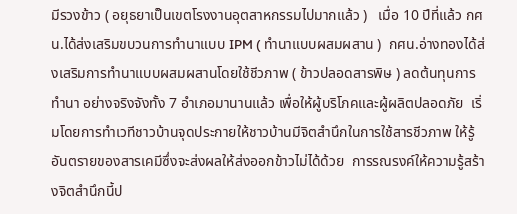มีรวงข้าว ( อยุธยาเป็นเขตโรงงานอุตสาหกรรมไปมากแล้ว )   เมื่อ 10 ปีที่แล้ว กศน.ได้ส่งเสริมขบวนการทำนาแบบ IPM ( ทำนาแบบผสมผสาน )  กศน.อ่างทองได้ส่งเสริมการทำนาแบบผสมผสานโดยใช้ชีวภาพ ( ข้าวปลอดสารพิษ ) ลดต้นทุนการทำนา อย่างจริงจังทั้ง 7 อำเภอมานานแล้ว เพื่อให้ผู้บริโภคและผู้ผลิตปลอดภัย  เริ่มโดยการทำเวทีชาวบ้านจุดประกายให้ชาวบ้านมีจิตสำนึกในการใช้สารชีวภาพ ให้รู้อันตรายของสารเคมีซึ่งจะส่งผลให้ส่งออกข้าวไม่ได้ด้วย  การรณรงค์ให้ความรู้สร้างจิตสำนึกนี้ป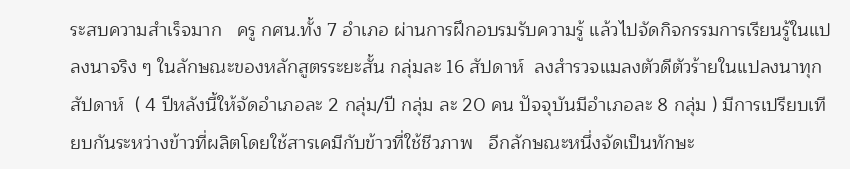ระสบความสำเร็จมาก   ครู กศน.ทั้ง 7 อำเภอ ผ่านการฝึกอบรมรับความรู้ แล้วไปจัดกิจกรรมการเรียนรู้ในแปลงนาจริง ๆ ในลักษณะของหลักสูตรระยะสั้น กลุ่มละ 16 สัปดาห์  ลงสำรวจแมลงตัวดีตัวร้ายในแปลงนาทุกสัปดาห์  ( 4 ปีหลังนี้ให้จัดอำเภอละ 2 กลุ่ม/ปี กลุ่ม ละ 20 คน ปัจจุบันมีอำเภอละ 8 กลุ่ม ) มีการเปรียบเทียบกันระหว่างข้าวที่ผลิตโดยใช้สารเคมีกับข้าวที่ใช้ชีวภาพ   อีกลักษณะหนึ่งจัดเป็นทักษะ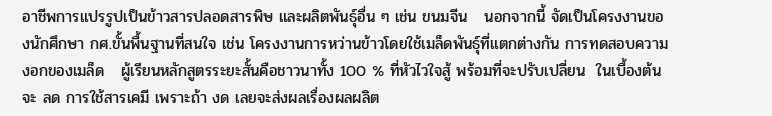อาชีพการแปรรูปเป็นข้าวสารปลอดสารพิษ และผลิตพันธุ์อื่น ๆ เช่น ขนมจีน   นอกจากนี้ จัดเป็นโครงงานของนักศึกษา กศ.ขั้นพื้นฐานที่สนใจ เช่น โครงงานการหว่านข้าวโดยใช้เมล็ดพันธุ์ที่แตกต่างกัน การทดสอบความงอกของเมล็ด   ผู้เรียนหลักสูตรระยะสั้นคือชาวนาทั้ง 100 % ที่หัวไวใจสู้ พร้อมที่จะปรับเปลี่ยน  ในเบื้องต้นจะ ลด การใช้สารเคมี เพราะถ้า งด เลยจะส่งผลเรื่องผลผลิต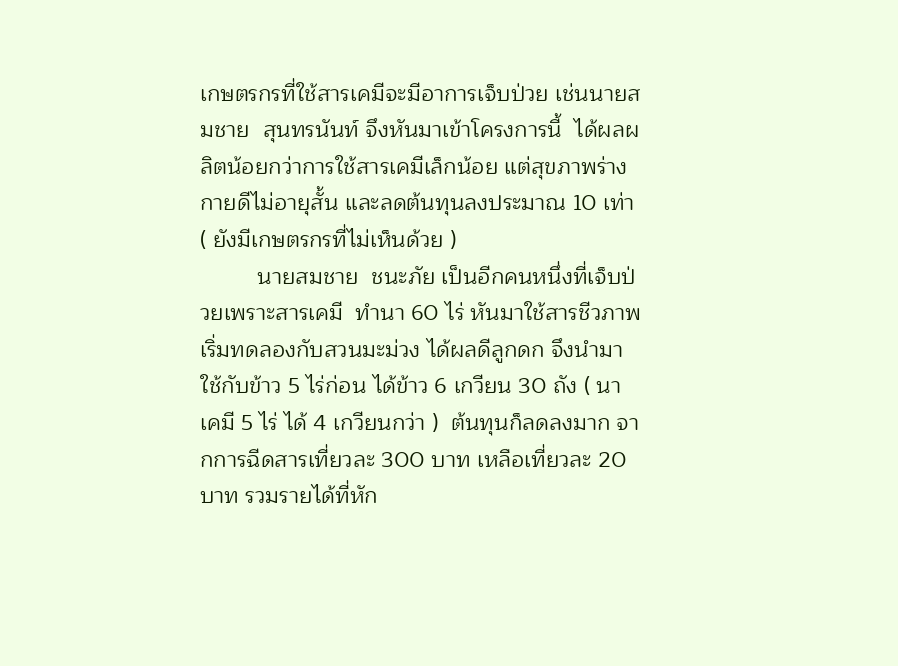เกษตรกรที่ใช้สารเคมีจะมีอาการเจ็บป่วย เช่นนายสมชาย  สุนทรนันท์ จึงหันมาเข้าโครงการนี้  ได้ผลผลิตน้อยกว่าการใช้สารเคมีเล็กน้อย แต่สุขภาพร่างกายดีไม่อายุสั้น และลดต้นทุนลงประมาณ 10 เท่า  ( ยังมีเกษตรกรที่ไม่เห็นด้วย )
         นายสมชาย  ชนะภัย เป็นอีกคนหนึ่งที่เจ็บป่วยเพราะสารเคมี  ทำนา 60 ไร่ หันมาใช้สารชีวภาพ เริ่มทดลองกับสวนมะม่วง ได้ผลดีลูกดก จึงนำมาใช้กับข้าว 5 ไร่ก่อน ได้ข้าว 6 เกวียน 30 ถัง ( นาเคมี 5 ไร่ ได้ 4 เกวียนกว่า )  ต้นทุนก็ลดลงมาก จากการฉีดสารเที่ยวละ 300 บาท เหลือเที่ยวละ 20 บาท รวมรายได้ที่หัก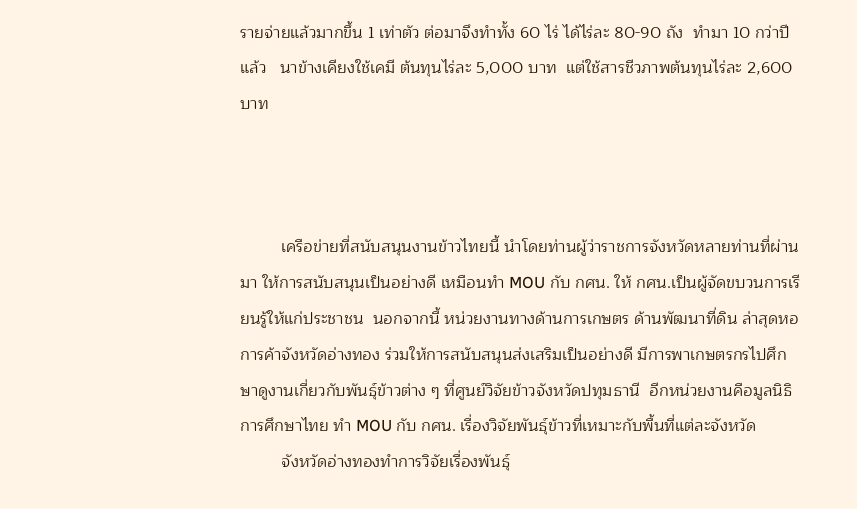รายจ่ายแล้วมากขึ้น 1 เท่าตัว ต่อมาจึงทำทั้ง 60 ไร่ ได้ไร่ละ 80-90 ถัง  ทำมา 10 กว่าปีแล้ว   นาข้างเคียงใช้เคมี ต้นทุนไร่ละ 5,000 บาท  แต่ใช้สารชีวภาพต้นทุนไร่ละ 2,600 บาท



         เครือข่ายที่สนับสนุนงานข้าวไทยนี้ นำโดยท่านผู้ว่าราชการจังหวัดหลายท่านที่ผ่านมา ให้การสนับสนุนเป็นอย่างดี เหมือนทำ MOU กับ กศน. ให้ กศน.เป็นผู้จัดขบวนการเรียนรู้ให้แก่ประชาชน  นอกจากนี้ หน่วยงานทางด้านการเกษตร ด้านพัฒนาที่ดิน ล่าสุดหอการค้าจังหวัดอ่างทอง ร่วมให้การสนับสนุนส่งเสริมเป็นอย่างดี มีการพาเกษตรกรไปศึกษาดูงานเกี่ยวกับพันธุ์ข้าวต่าง ๆ ที่ศูนย์วิจัยข้าวจังหวัดปทุมธานี  อีกหน่วยงานคือมูลนิธิการศึกษาไทย ทำ MOU กับ กศน. เรื่องวิจัยพันธุ์ข้าวที่เหมาะกับพื้นที่แต่ละจังหวัด
         จังหวัดอ่างทองทำการวิจัยเรื่องพันธุ์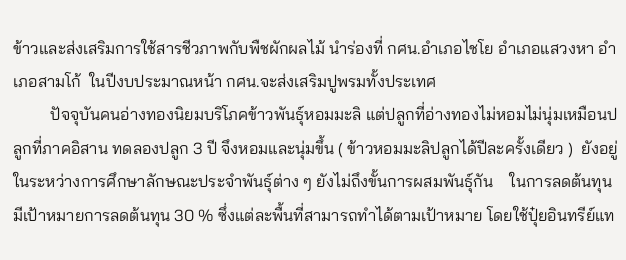ข้าวและส่งเสริมการใช้สารชีวภาพกับพืชผักผลไม้ นำร่องที่ กศน.อำเภอไชโย อำเภอแสวงหา อำเภอสามโก้  ในปีงบประมาณหน้า กศน.จะส่งเสริมปูพรมทั้งประเทศ
         ปัจจุบันคนอ่างทองนิยมบริโภคข้าวพันธุ์หอมมะลิ แต่ปลูกที่อ่างทองไม่หอมไม่นุ่มเหมือนปลูกที่ภาคอิสาน ทดลองปลูก 3 ปี จึงหอมและนุ่มขึ้น ( ข้าวหอมมะลิปลูกได้ปีละครั้งเดียว )  ยังอยู่ในระหว่างการศึกษาลักษณะประจำพันธุ์ต่าง ๆ ยังไม่ถึงขั้นการผสมพันธุ์กัน    ในการลดต้นทุนมีเป้าหมายการลดต้นทุน 30 % ซึ่งแต่ละพื้นที่สามารถทำได้ตามเป้าหมาย โดยใช้ปุ๋ยอินทรีย์แท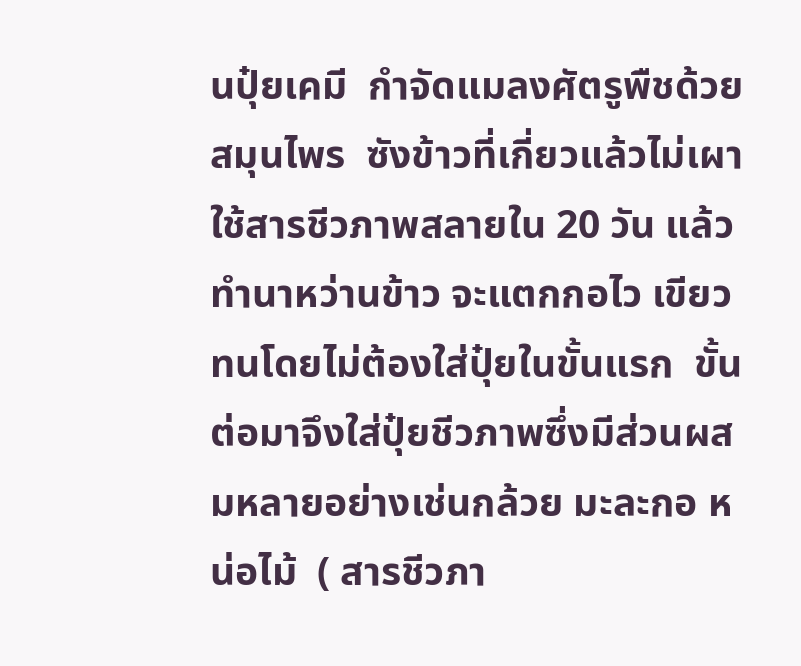นปุ๋ยเคมี  กำจัดแมลงศัตรูพืชด้วยสมุนไพร  ซังข้าวที่เกี่ยวแล้วไม่เผา ใช้สารชีวภาพสลายใน 20 วัน แล้วทำนาหว่านข้าว จะแตกกอไว เขียวทนโดยไม่ต้องใส่ปุ๋ยในขั้นแรก  ขั้นต่อมาจึงใส่ปุ๋ยชีวภาพซึ่งมีส่วนผสมหลายอย่างเช่นกล้วย มะละกอ หน่อไม้  ( สารชีวภา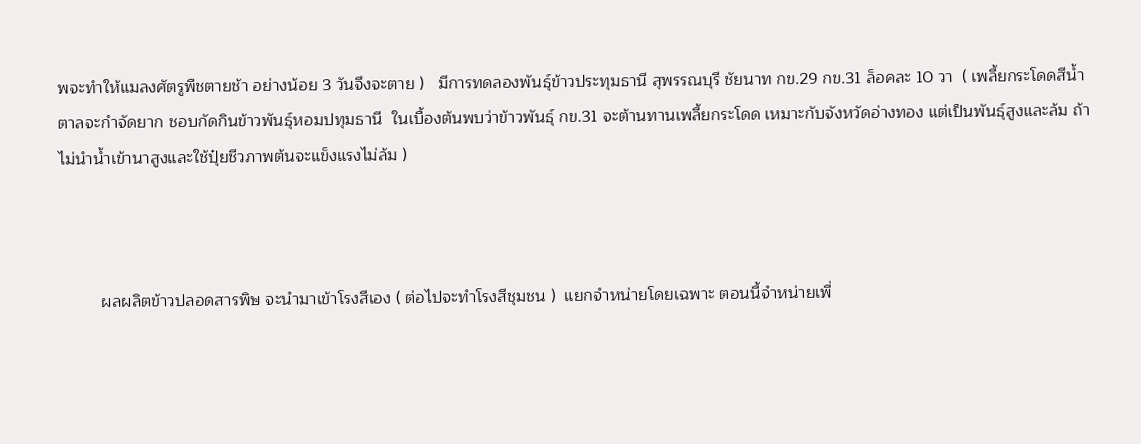พจะทำให้แมลงศัตรูพืชตายช้า อย่างน้อย 3 วันจึงจะตาย )   มีการทดลองพันธุ์ข้าวประทุมธานี สุพรรณบุรี ชัยนาท กข.29 กข.31 ล็อคละ 10 วา  ( เพลี้ยกระโดดสีน้ำตาลจะกำจัดยาก ชอบกัดกินข้าวพันธุ์หอมปทุมธานี  ในเบื้องต้นพบว่าข้าวพันธุ์ กข.31 จะต้านทานเพลี้ยกระโดด เหมาะกับจังหวัดอ่างทอง แต่เป็นพันธุ์สูงและล้ม ถ้าไม่นำน้ำเข้านาสูงและใช้ปุ๋ยชีวภาพต้นจะแข็งแรงไม่ล้ม )



         ผลผลิตข้าวปลอดสารพิษ จะนำมาเข้าโรงสีเอง ( ต่อไปจะทำโรงสีชุมชน )  แยกจำหน่ายโดยเฉพาะ ตอนนี้จำหน่ายเพื่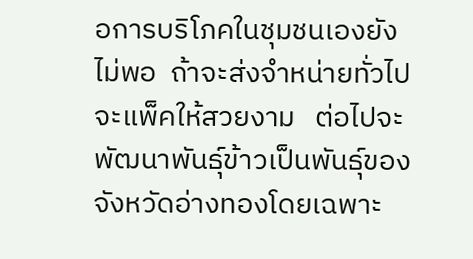อการบริโภคในชุมชนเองยังไม่พอ  ถ้าจะส่งจำหน่ายทั่วไปจะแพ็คให้สวยงาม   ต่อไปจะพัฒนาพันธุ์ข้าวเป็นพันธุ์ของจังหวัดอ่างทองโดยเฉพาะ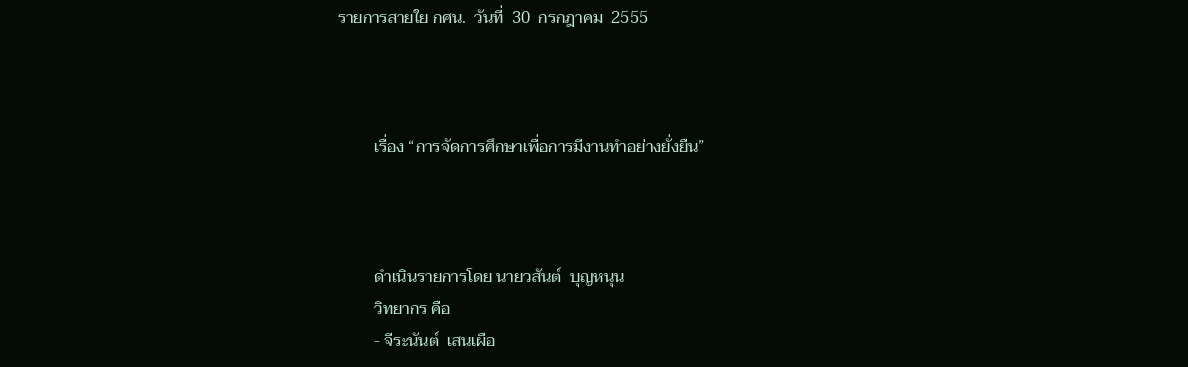รายการสายใย กศน.  วันที่  30  กรกฎาคม  2555



         เรื่อง “การจัดการศึกษาเพื่อการมีงานทำอย่างยั่งยืน”



         ดำเนินรายการโดย นายวสันต์  บุญหนุน
         วิทยากร คือ
         - จีระนันต์  เสนเผือ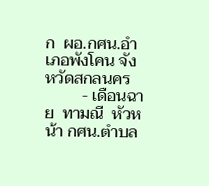ก  ผอ.กศน.อำเภอพังโคน จังหวัดสกลนคร
         - เดือนฉาย  ทามณี  หัวหน้า กศน.ตำบล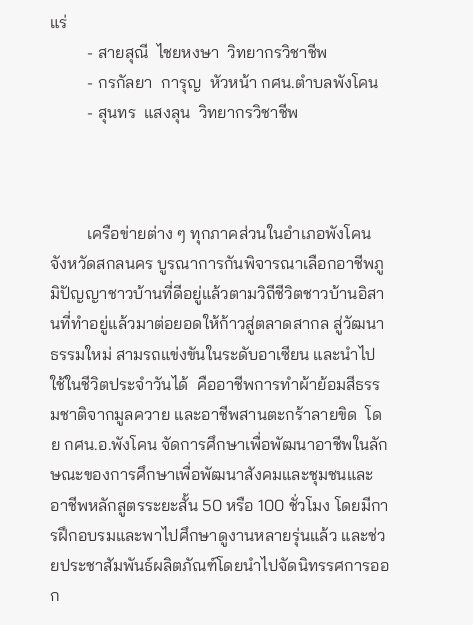แร่
         - สายสุณี  ไชยหงษา  วิทยากรวิชาชีพ
         - กรกัลยา  การุญ  หัวหน้า กศน.ตำบลพังโคน
         - สุนทร  แสงลุน  วิทยากรวิชาชีพ



         เครือข่ายต่าง ๆ ทุกภาคส่วนในอำเภอพังโคน จังหวัดสกลนคร บูรณาการกันพิจารณาเลือกอาชีพภูมิปัญญาชาวบ้านที่ดีอยู่แล้วตามวิถีชีวิตชาวบ้านอิสานที่ทำอยู่แล้วมาต่อยอดให้ก้าวสู่ตลาดสากล สู่วัฒนาธรรมใหม่ สามรถแข่งขันในระดับอาเซียน และนำไปใช้ในชีวิตประจำวันได้  คืออาชีพการทำผ้าย้อมสีธรรมชาติจากมูลควาย และอาชีพสานตะกร้าลายขิด  โดย กศน.อ.พังโคน จัดการศึกษาเพื่อพัฒนาอาชีพในลักษณะของการศึกษาเพื่อพัฒนาสังคมและชุมชนและอาชีพหลักสูตรระยะสั้น 50 หรือ 100 ชั่วโมง โดยมีการฝึกอบรมและพาไปศึกษาดูงานหลายรุ่นแล้ว และช่วยประชาสัมพันธ์ผลิตภัณฑ์โดยนำไปจัดนิทรรศการออก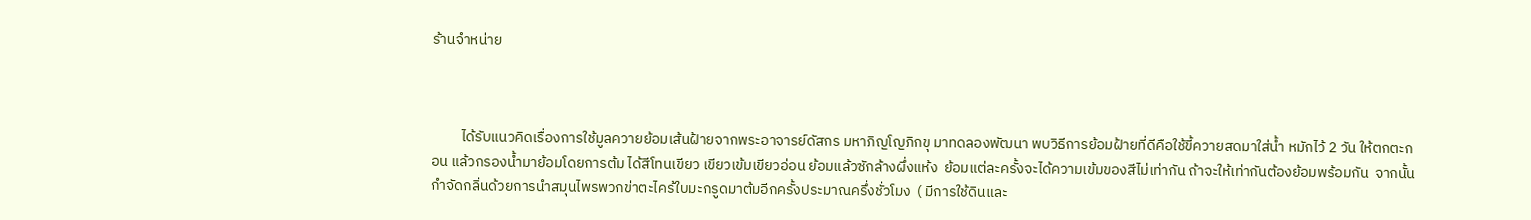ร้านจำหน่าย



         ได้รับแนวคิดเรื่องการใช้มูลควายย้อมเส้นฝ้ายจากพระอาจารย์ดัสกร มหาภิญโญภิกขุ มาทดลองพัฒนา พบวิธีการย้อมฝ้ายที่ดีคือใช้ขี้ควายสดมาใส่น้ำ หมักไว้ 2 วัน ให้ตกตะกอน แล้วกรองน้ำมาย้อมโดยการต้ม ได้สีโทนเขียว เขียวเข้มเขียวอ่อน ย้อมแล้วซักล้างผึ่งแห้ง  ย้อมแต่ละครั้งจะได้ความเข้มของสีไม่เท่ากัน ถ้าจะให้เท่ากันต้องย้อมพร้อมกัน  จากนั้นกำจัดกลิ่นด้วยการนำสมุนไพรพวกข่าตะไคร้ใบมะกรูดมาต้มอีกครั้งประมาณครึ่งชั่วโมง  ( มีการใช้ดินและ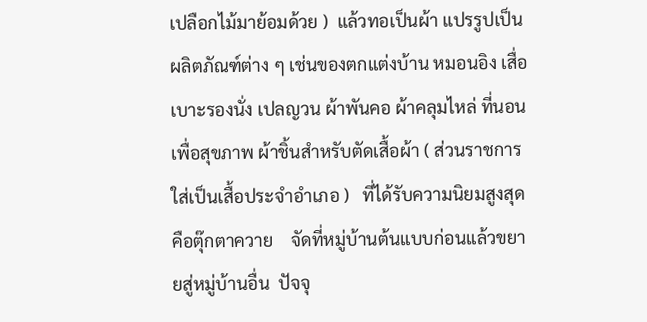เปลือกไม้มาย้อมด้วย )  แล้วทอเป็นผ้า แปรรูปเป็นผลิตภัณฑ์ต่าง ๆ เช่นของตกแต่งบ้าน หมอนอิง เสื่อ เบาะรองนั่ง เปลญวน ผ้าพันคอ ผ้าคลุมไหล่ ที่นอนเพื่อสุขภาพ ผ้าชิ้นสำหรับตัดเสื้อผ้า ( ส่วนราชการใส่เป็นเสื้อประจำอำเภอ )   ที่ได้รับความนิยมสูงสุดคือตุ๊กตาควาย    จัดที่หมู่บ้านต้นแบบก่อนแล้วขยายสู่หมู่บ้านอื่น  ปัจจุ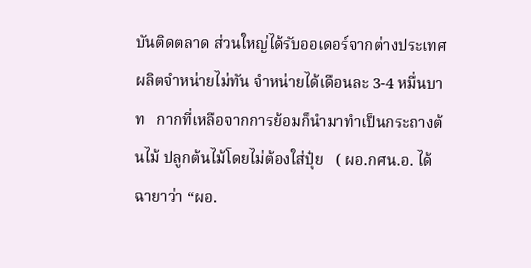บันติดตลาด ส่วนใหญ่ได้รับออเดอร์จากต่างประเทศ ผลิตจำหน่ายไม่ทัน จำหน่ายได้เดือนละ 3-4 หมื่นบาท   กากที่เหลือจากการย้อมก็นำมาทำเป็นกระถางต้นไม้ ปลูกต้นไม้โดยไม่ต้องใส่ปุ๋ย   ( ผอ.กศน.อ. ได้ฉายาว่า “ผอ.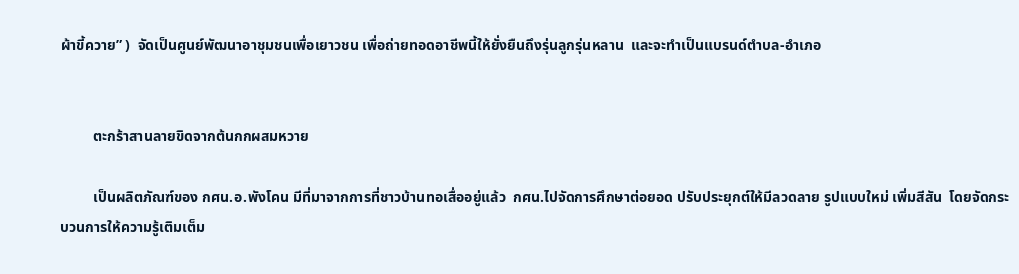ผ้าขี้ควาย” )  จัดเป็นศูนย์พัฒนาอาชุมชนเพื่อเยาวชน เพื่อถ่ายทอดอาชีพนี้ให้ยั่งยืนถึงรุ่นลูกรุ่นหลาน  และจะทำเป็นแบรนด์ตำบล-อำเภอ


         ตะกร้าสานลายขิดจากต้นกกผสมหวาย

         เป็นผลิตภัณฑ์ของ กศน.อ.พังโคน มีที่มาจากการที่ชาวบ้านทอเสื่ออยู่แล้ว  กศน.ไปจัดการศึกษาต่อยอด ปรับประยุกต์ให้มีลวดลาย รูปแบบใหม่ เพิ่มสีสัน  โดยจัดกระบวนการให้ความรู้เติมเต็ม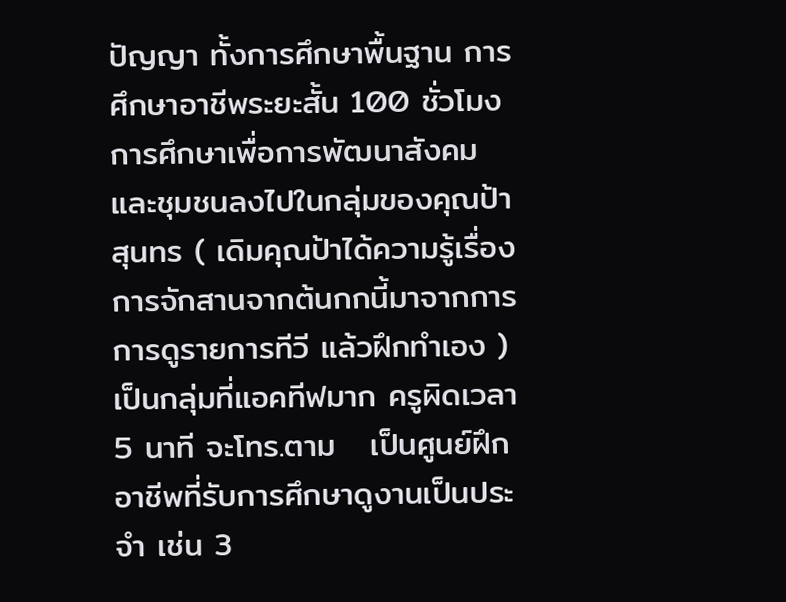ปัญญา ทั้งการศึกษาพื้นฐาน การศึกษาอาชีพระยะสั้น 100 ชั่วโมง การศึกษาเพื่อการพัฒนาสังคมและชุมชนลงไปในกลุ่มของคุณป้าสุนทร ( เดิมคุณป้าได้ความรู้เรื่องการจักสานจากต้นกกนี้มาจากการการดูรายการทีวี แล้วฝึกทำเอง )   เป็นกลุ่มที่แอคทีฟมาก ครูผิดเวลา 5 นาที จะโทร.ตาม   เป็นศูนย์ฝึกอาชีพที่รับการศึกษาดูงานเป็นประจำ เช่น 3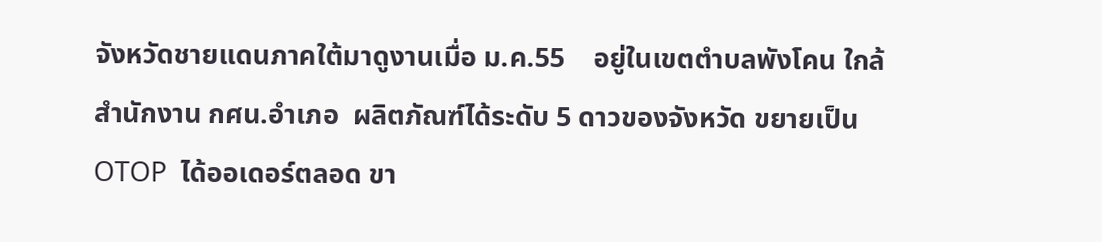จังหวัดชายแดนภาคใต้มาดูงานเมื่อ ม.ค.55    อยู่ในเขตตำบลพังโคน ใกล้สำนักงาน กศน.อำเภอ  ผลิตภัณฑ์ได้ระดับ 5 ดาวของจังหวัด ขยายเป็น OTOP  ได้ออเดอร์ตลอด ขา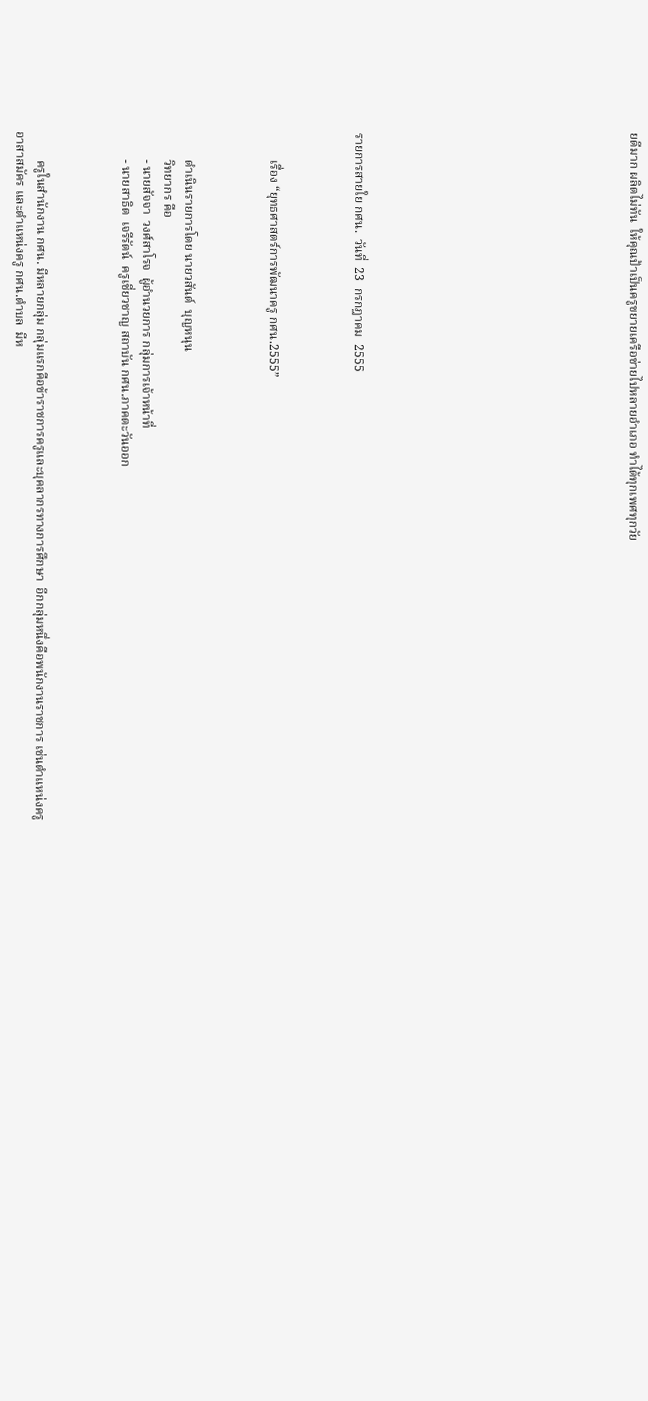ยดีมาก ผลิตไม่ทัน  ให้คุณป้าเป็นครูขยายเครือข่ายไปหลายอำเภอ ทำได้ทุกเพศทุกวัย












รายการสายใย กศน.  วันที่  23  กรกฎาคม  2555



         เรื่อง “ยุทธศาสตร์การพัฒนาครู กศน.2555”



         ดำเนินรายการโดย นายวสันต์  บุญหนุน
         วิทยากร คือ
         - นายสัจจา  วงศ์สาโรจ  ผู้อำนวยการ กลุ่มการเจ้าหน้าที่
         - นายสาธิต  เจรีรัตน์  ครูเชี่ยวชาญ สถาบัน กศน.ภาคตะวันออก



         ครูในสำนักงาน กศน. มีหลายกลุ่ม กลุ่มแรกคือข้าราชการครูและบุคลากรทางการศึกษา  อีกกลุ่มหนึ่งคือพนักงานราชการ เช่นตำแหน่งครูอาสาสมัคร และตำแหน่งครู กศน.ตำบล  มีห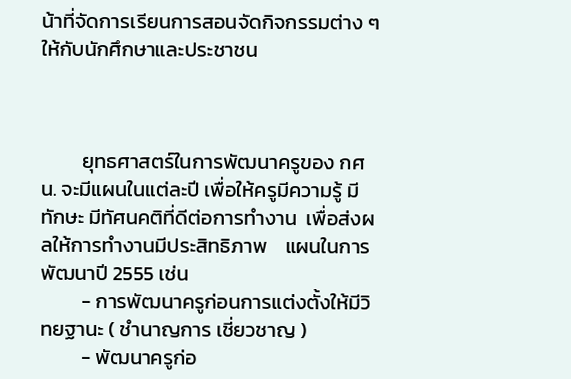น้าที่จัดการเรียนการสอนจัดกิจกรรมต่าง ๆ ให้กับนักศึกษาและประชาชน



         ยุทธศาสตร์ในการพัฒนาครูของ กศน. จะมีแผนในแต่ละปี เพื่อให้ครูมีความรู้ มีทักษะ มีทัศนคติที่ดีต่อการทำงาน  เพื่อส่งผลให้การทำงานมีประสิทธิภาพ    แผนในการพัฒนาปี 2555 เช่น
         - การพัฒนาครูก่อนการแต่งตั้งให้มีวิทยฐานะ ( ชำนาญการ เชี่ยวชาญ )
         - พัฒนาครูก่อ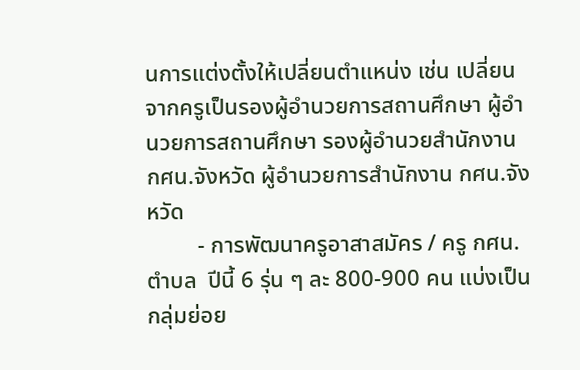นการแต่งตั้งให้เปลี่ยนตำแหน่ง เช่น เปลี่ยนจากครูเป็นรองผู้อำนวยการสถานศึกษา ผู้อำนวยการสถานศึกษา รองผู้อำนวยสำนักงาน กศน.จังหวัด ผู้อำนวยการสำนักงาน กศน.จังหวัด
         - การพัฒนาครูอาสาสมัคร / ครู กศน.ตำบล  ปีนี้ 6 รุ่น ๆ ละ 800-900 คน แบ่งเป็นกลุ่มย่อย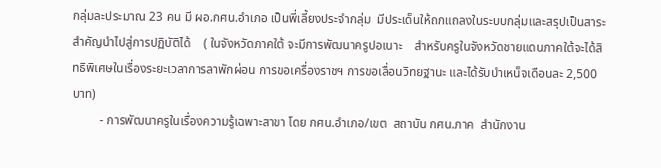กลุ่มละประมาณ 23 คน มี ผอ.กศน.อำเภอ เป็นพี่เลี้ยงประจำกลุ่ม  มีประเด็นให้ถกแถลงในระบบกลุ่มและสรุปเป็นสาระสำคัญนำไปสู่การปฏิบัติได้    ( ในจังหวัดภาคใต้ จะมีการพัฒนาครูปอเนาะ    สำหรับครูในจังหวัดชายแดนภาคใต้จะได้สิทธิพิเศษในเรื่องระยะเวลาการลาพักผ่อน การขอเครื่องราชฯ การขอเลื่อนวิทยฐานะ และได้รับบำเหน็จเดือนละ 2,500 บาท)
         - การพัฒนาครูในเรื่องความรู้เฉพาะสาขา โดย กศน.อำเภอ/เขต  สถาบัน กศน.ภาค  สำนักงาน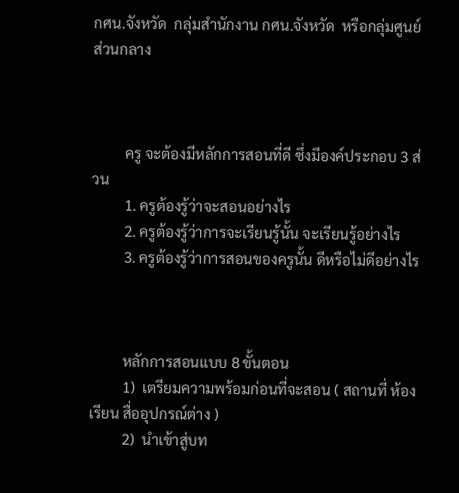กศน.จังหวัด  กลุ่มสำนักงาน กศน.จังหวัด  หรือกลุ่มศูนย์ส่วนกลาง



         ครู จะต้องมีหลักการสอนที่ดี ซึ่งมีองค์ประกอบ 3 ส่วน
         1. ครูต้องรู้ว่าจะสอนอย่างไร
         2. ครูต้องรู้ว่าการจะเรียนรู้นั้น จะเรียนรู้อย่างไร
         3. ครูต้องรู้ว่าการสอนของครูนั้น ดีหรือไม่ดีอย่างไร



         หลักการสอนแบบ 8 ขั้นตอน
         1)  เตรียมความพร้อมก่อนที่จะสอน ( สถานที่ ห้องเรียน สื่ออุปกรณ์ต่าง )
         2)  นำเข้าสู่บท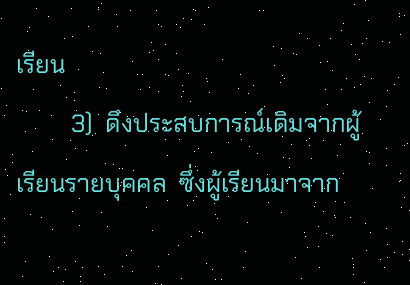เรียน
         3)  ดึงประสบการณ์เดิมจากผู้เรียนรายบุคคล  ซึ่งผู้เรียนมาจาก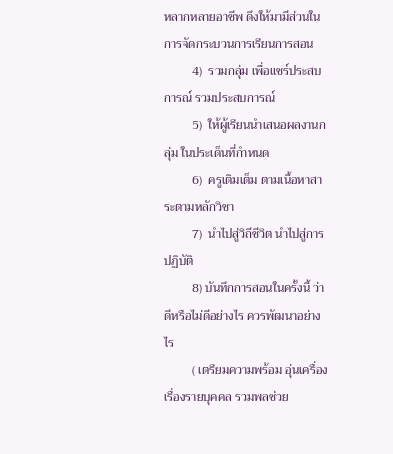หลากหลายอาชีพ ดึงให้มามีส่วนในการจัดกระบวนการเรียนการสอน
         4)  รวมกลุ่ม เพื่อแชร์ประสบการณ์ รวมประสบการณ์
         5)  ให้ผู้เรียนนำเสนอผลงานกลุ่ม ในประเด็นที่กำหนด
         6)  ครูเติมเต็ม ตามเนื้อหาสาระตามหลักวิชา
         7)  นำไปสู่วิถีชีวิต นำไปสู่การปฏิบัติ
         8) บันทึกการสอนในครั้งนี้ ว่าดีหรือไม่ดีอย่างไร ควรพัฒนาอย่างไร
         ( เตรียมความพร้อม อุ่นเครื่อง เรื่องรายบุคคล รวมพลช่วย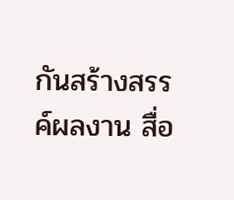กันสร้างสรรค์ผลงาน สื่อ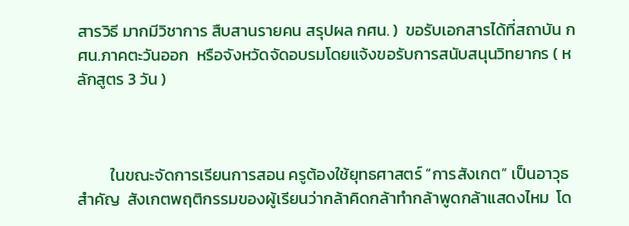สารวิธี มากมีวิชาการ สืบสานรายคน สรุปผล กศน. )  ขอรับเอกสารได้ที่สถาบัน กศน.ภาคตะวันออก  หรือจังหวัดจัดอบรมโดยแจ้งขอรับการสนับสนุนวิทยากร ( หลักสูตร 3 วัน )



         ในขณะจัดการเรียนการสอน ครูต้องใช้ยุทธศาสตร์ “การสังเกต” เป็นอาวุธสำคัญ  สังเกตพฤติกรรมของผู้เรียนว่ากล้าคิดกล้าทำกล้าพูดกล้าแสดงไหม  โด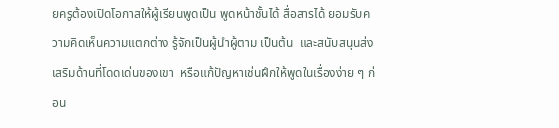ยครูต้องเปิดโอกาสให้ผู้เรียนพูดเป็น พูดหน้าชั้นได้ สื่อสารได้ ยอมรับความคิดเห็นความแตกต่าง รู้จักเป็นผู้นำผู้ตาม เป็นต้น  และสนับสนุนส่งเสริมด้านที่โดดเด่นของเขา  หรือแก้ปัญหาเช่นฝึกให้พูดในเรื่องง่าย ๆ ก่อน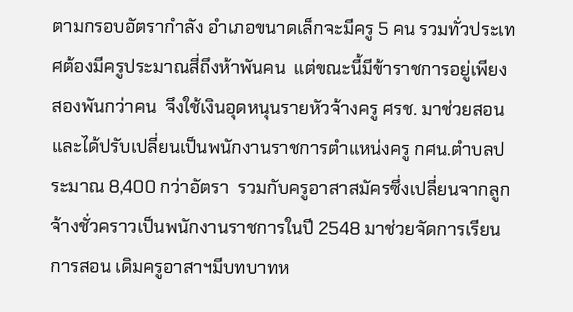ตามกรอบอัตรากำลัง อำเภอขนาดเล็กจะมีครู 5 คน รวมทั่วประเทศต้องมีครูประมาณสี่ถึงห้าพันคน  แต่ขณะนี้มีข้าราชการอยู่เพียงสองพันกว่าคน  จึงใช้เงินอุดหนุนรายหัวจ้างครู ศรช. มาช่วยสอน  และได้ปรับเปลี่ยนเป็นพนักงานราชการตำแหน่งครู กศน.ตำบลประมาณ 8,400 กว่าอัตรา  รวมกับครูอาสาสมัครซึ่งเปลี่ยนจากลูกจ้างชั่วคราวเป็นพนักงานราชการในปี 2548 มาช่วยจัดการเรียนการสอน เดิมครูอาสาฯมีบทบาทห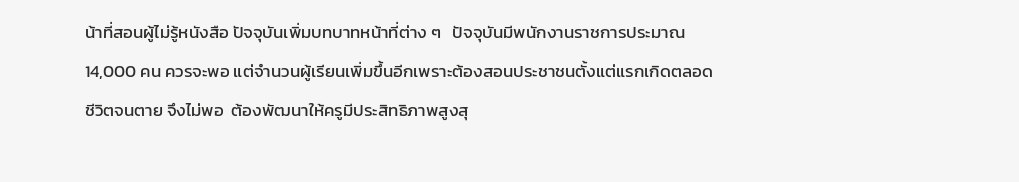น้าที่สอนผู้ไม่รู้หนังสือ ปัจจุบันเพิ่มบทบาทหน้าที่ต่าง ๆ   ปัจจุบันมีพนักงานราชการประมาณ 14,000 คน ควรจะพอ แต่จำนวนผู้เรียนเพิ่มขึ้นอีกเพราะต้องสอนประชาชนตั้งแต่แรกเกิดตลอดชีวิตจนตาย จึงไม่พอ  ต้องพัฒนาให้ครูมีประสิทธิภาพสูงสุ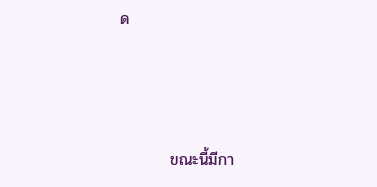ด



         ขณะนี้มีกา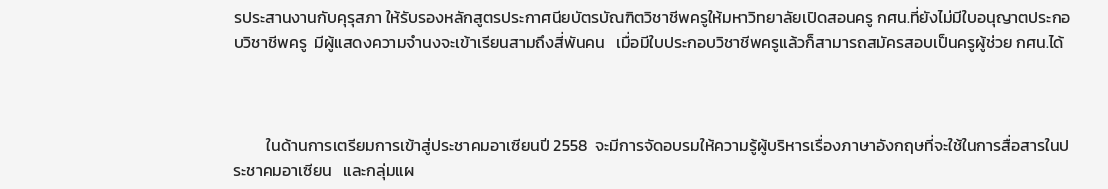รประสานงานกับคุรุสภา ให้รับรองหลักสูตรประกาศนียบัตรบัณฑิตวิชาชีพครูให้มหาวิทยาลัยเปิดสอนครู กศน.ที่ยังไม่มีใบอนุญาตประกอบวิชาชีพครู  มีผู้แสดงความจำนงจะเข้าเรียนสามถึงสี่พันคน   เมื่อมีใบประกอบวิชาชีพครูแล้วก็สามารถสมัครสอบเป็นครูผู้ช่วย กศน.ได้



         ในด้านการเตรียมการเข้าสู่ประชาคมอาเซียนปี 2558  จะมีการจัดอบรมให้ความรู้ผู้บริหารเรื่องภาษาอังกฤษที่จะใช้ในการสื่อสารในประชาคมอาเซียน   และกลุ่มแผ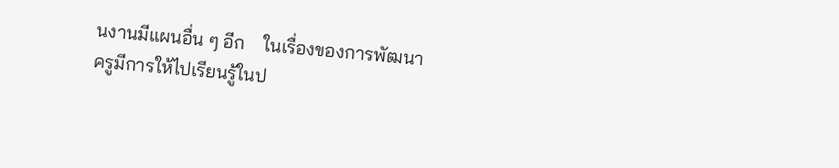นงานมีแผนอื่น ๆ อีก    ในเรื่องของการพัฒนาครูมีการให้ไปเรียนรู้ในป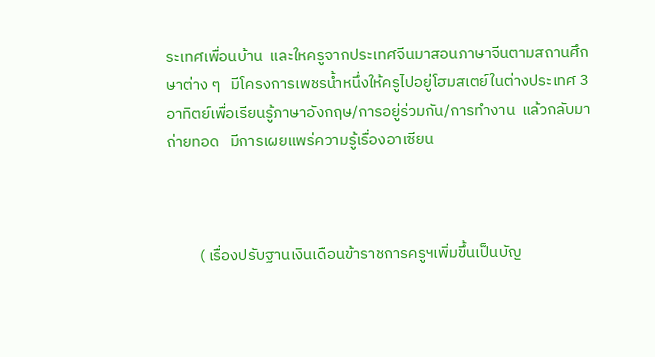ระเทศเพื่อนบ้าน  และใหครูจากประเทศจีนมาสอนภาษาจีนตามสถานศึกษาต่าง ๆ   มีโครงการเพชรน้ำหนึ่งให้ครูไปอยู่โฮมสเตย์ในต่างประเทศ 3 อาทิตย์เพื่อเรียนรู้ภาษาอังกฤษ/การอยู่ร่วมกัน/การทำงาน  แล้วกลับมาถ่ายทอด   มีการเผยแพร่ความรู้เรื่องอาเซียน



         ( เรื่องปรับฐานเงินเดือนข้าราชการครูฯเพิ่มขึ้นเป็นบัญ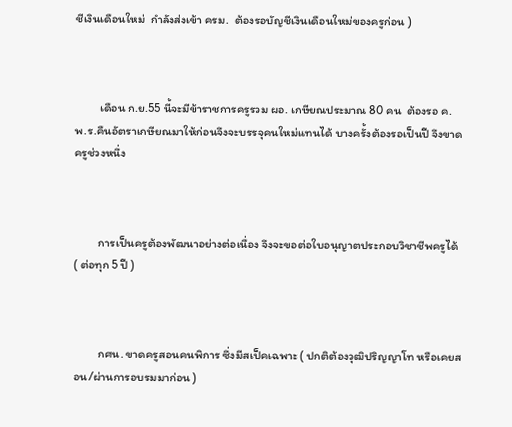ชีเงินเดือนใหม่  กำลังส่งเข้า ครม.  ต้องรอบัญชีเงินเดือนใหม่ของครูก่อน )



         เดือน ก.ย.55 นี้จะมีข้าราชการครูรวม ผอ. เกษียณประมาณ 80 คน  ต้องรอ ค.พ.ร.คืนอัตราเกษียณมาให้ก่อนจึงจะบรรจุคนใหม่แทนได้ บางครั้งต้องรอเป็นปี จึงขาดครูช่วงหนึ่ง



         การเป็นครูต้องพัฒนาอย่างต่อเนื่อง จึงจะขอต่อใบอนุญาตประกอบวิชาชีพครูได้ ( ต่อทุก 5 ปี )



         กศน. ขาดครูสอนคนพิการ ซึ่งมีสเป็คเฉพาะ ( ปกติต้องวุฒิปริญญาโท หรือเคยสอน/ผ่านการอบรมมาก่อน )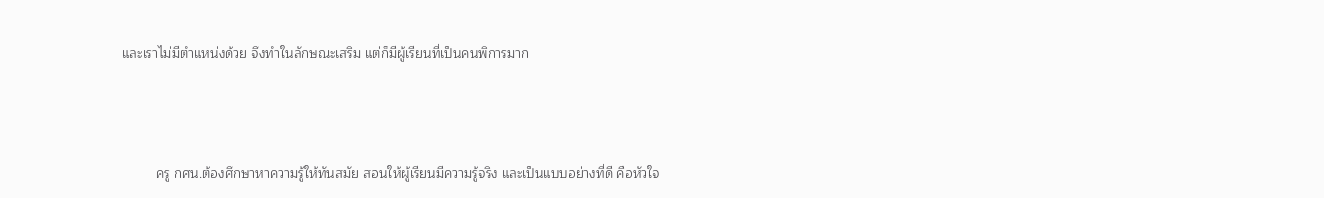และเราไม่มีตำแหน่งด้วย จึงทำในลักษณะเสริม แต่ก็มีผู้เรียนที่เป็นคนพิการมาก



         ครู กศน.ต้องศึกษาหาความรู้ให้ทันสมัย สอนให้ผู้เรียนมีความรู้จริง และเป็นแบบอย่างที่ดี คือหัวใจ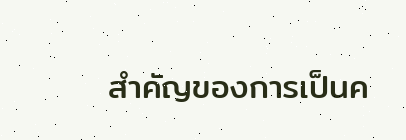สำคัญของการเป็นค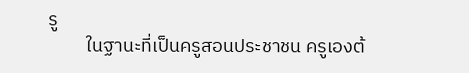รู
         ในฐานะที่เป็นครูสอนประชาชน ครูเองต้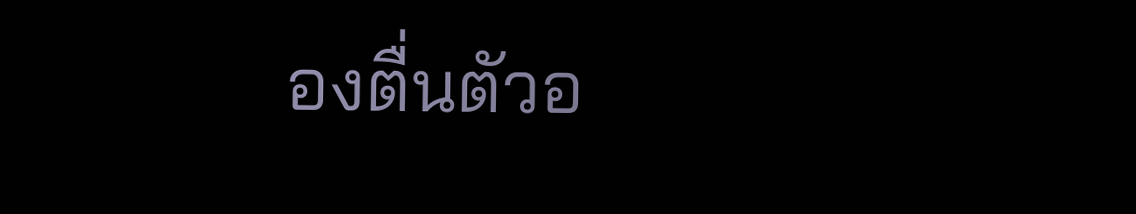องตื่นตัวอ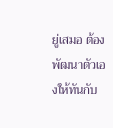ยู่เสมอ ต้องพัฒนาตัวเองให้ทันกับ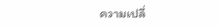ความเปลี่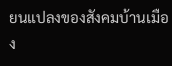ยนแปลงของสังคมบ้านเมือง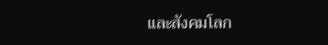และสังคมโลก